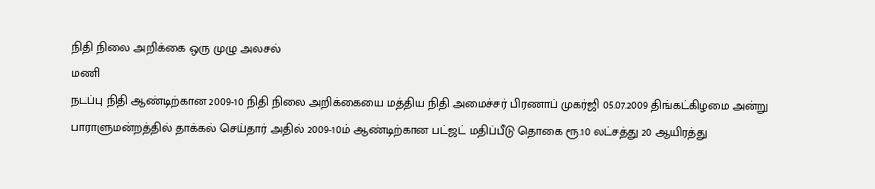நிதி நிலை அறிக்கை ஒரு முழு அலசல்
மணி
நடப்பு நிதி ஆண்டிற்கான 2009-10 நிதி நிலை அறிக்கையை மத்திய நிதி அமைச்சர் பிரணாப் முகர்ஜி 05.07.2009 திங்கட்கிழமை அன்று பாராளுமன்றத்தில் தாக்கல் செய்தார் அதில் 2009-10ம் ஆண்டிற்கான பட்ஜட் மதிப்பீடு தொகை ரூ.10 லட்சத்து 20 ஆயிரத்து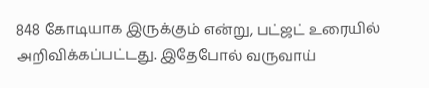848 கோடியாக இருக்கும் என்று, பட்ஜட் உரையில் அறிவிக்கப்பட்டது. இதேபோல் வருவாய்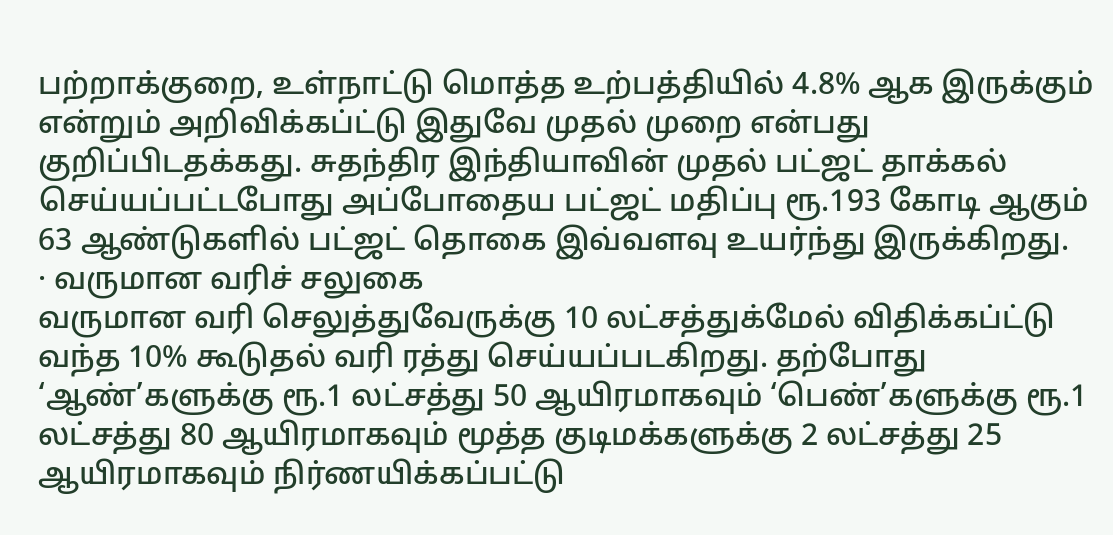பற்றாக்குறை, உள்நாட்டு மொத்த உற்பத்தியில் 4.8% ஆக இருக்கும் என்றும் அறிவிக்கப்ட்டு இதுவே முதல் முறை என்பது குறிப்பிடதக்கது. சுதந்திர இந்தியாவின் முதல் பட்ஜட் தாக்கல் செய்யப்பட்டபோது அப்போதைய பட்ஜட் மதிப்பு ரூ.193 கோடி ஆகும் 63 ஆண்டுகளில் பட்ஜட் தொகை இவ்வளவு உயர்ந்து இருக்கிறது.
· வருமான வரிச் சலுகை
வருமான வரி செலுத்துவேருக்கு 10 லட்சத்துக்மேல் விதிக்கப்ட்டு வந்த 10% கூடுதல் வரி ரத்து செய்யப்படகிறது. தற்போது ‘ஆண்’களுக்கு ரூ.1 லட்சத்து 50 ஆயிரமாகவும் ‘பெண்’களுக்கு ரூ.1 லட்சத்து 80 ஆயிரமாகவும் மூத்த குடிமக்களுக்கு 2 லட்சத்து 25 ஆயிரமாகவும் நிர்ணயிக்கப்பட்டு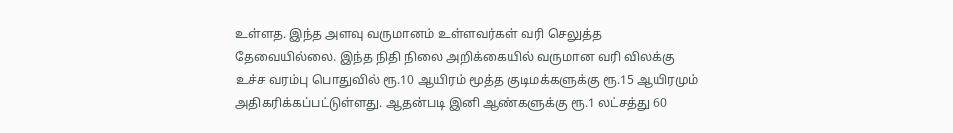உள்ளத. இந்த அளவு வருமானம் உள்ளவர்கள் வரி செலுத்த தேவையில்லை. இந்த நிதி நிலை அறிக்கையில் வருமான வரி விலக்கு உச்ச வரம்பு பொதுவில் ரூ.10 ஆயிரம் மூத்த குடிமக்களுக்கு ரூ.15 ஆயிரமும் அதிகரிக்கப்பட்டுள்ளது. ஆதன்படி இனி ஆண்களுக்கு ரூ.1 லட்சத்து 60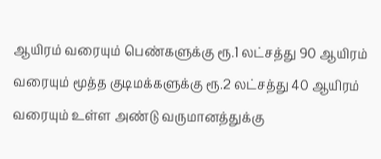ஆயிரம் வரையும் பெண்களுக்கு ரூ.1 லட்சத்து 90 ஆயிரம் வரையும் மூத்த குடிமக்களுக்கு ரூ.2 லட்சத்து 40 ஆயிரம் வரையும் உள்ள அண்டு வருமானத்துக்கு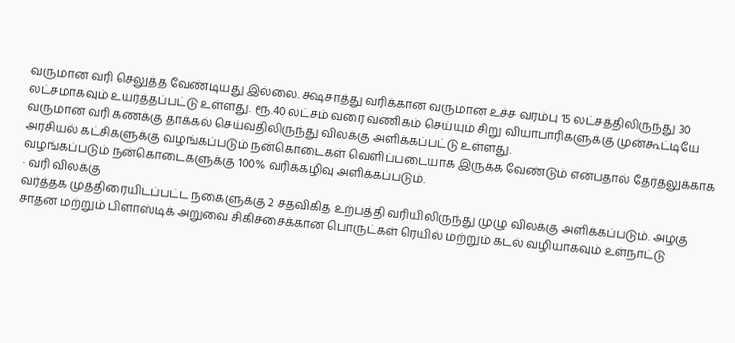வருமான வரி செலுத்த வேண்டியது இல்லை. க்ஷசாத்து வரிக்கான வருமான உச்ச வரம்பு 15 லட்சத்திலிருந்து 30 லட்சமாகவும் உயர்த்தப்பட்டு உள்ளது. ரூ.40 லட்சம் வரை வணிகம் செய்யும் சிறு வியாபாரிகளுக்கு முன்கூட்டியே வருமான வரி கணக்கு தாக்கல் செய்வதிலிருந்து விலக்கு அளிக்கப்பட்டு உள்ளது.
அரசியல் கட்சிகளுக்கு வழங்கப்படும் நன்கொடைகள் வெளிப்படையாக இருக்க வேண்டும் என்பதால் தேர்தலுக்காக வழங்கப்படும் நன்கொடைகளுக்கு 100% வரிக்கழிவு அளிக்கப்படும்.
· வரி விலக்கு
வர்த்தக முத்திரையிடப்பட்ட நகைளுக்கு 2 சதவிகித உற்பத்தி வரியிலிருந்து முழு விலக்கு அளிக்கப்படும். அழகு சாதன மற்றும் பிளாஸ்டிக் அறுவை சிகிச்சைக்கான பொருட்கள் ரெயில் மற்றும் கடல் வழியாகவும் உள்நாட்டு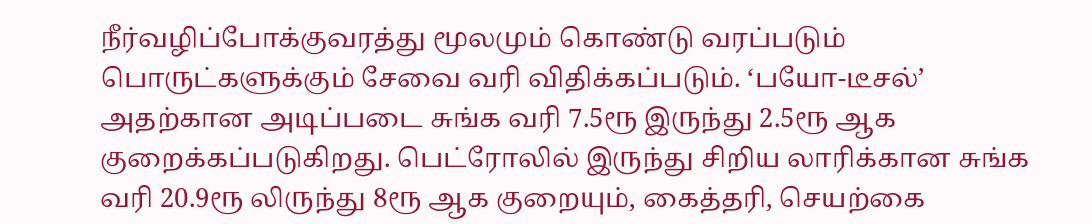நீர்வழிப்போக்குவரத்து மூலமும் கொண்டு வரப்படும் பொருட்களுக்கும் சேவை வரி விதிக்கப்படும். ‘பயோ-டீசல்’ அதற்கான அடிப்படை சுங்க வரி 7.5ரூ இருந்து 2.5ரூ ஆக குறைக்கப்படுகிறது. பெட்ரோலில் இருந்து சிறிய லாரிக்கான சுங்க வரி 20.9ரூ லிருந்து 8ரூ ஆக குறையும், கைத்தரி, செயற்கை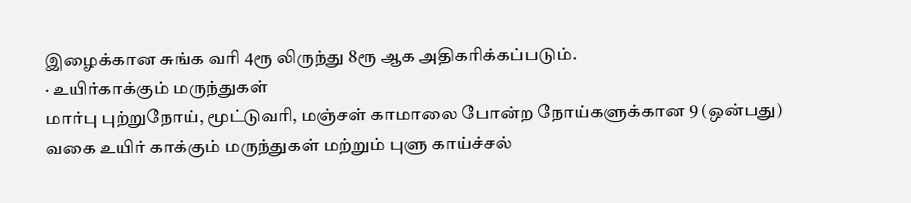இழைக்கான சுங்க வரி 4ரூ லிருந்து 8ரூ ஆக அதிகரிக்கப்படும்.
· உயிர்காக்கும் மருந்துகள்
மார்பு புற்றுநோய், மூட்டுவரி, மஞ்சள் காமாலை போன்ற நோய்களுக்கான 9 (ஒன்பது) வகை உயிர் காக்கும் மருந்துகள் மற்றும் புளு காய்ச்சல்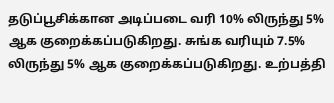தடுப்பூசிக்கான அடிப்படை வரி 10% லிருந்து 5% ஆக குறைக்கப்படுகிறது. சுங்க வரியும் 7.5% லிருந்து 5% ஆக குறைக்கப்படுகிறது. உற்பத்தி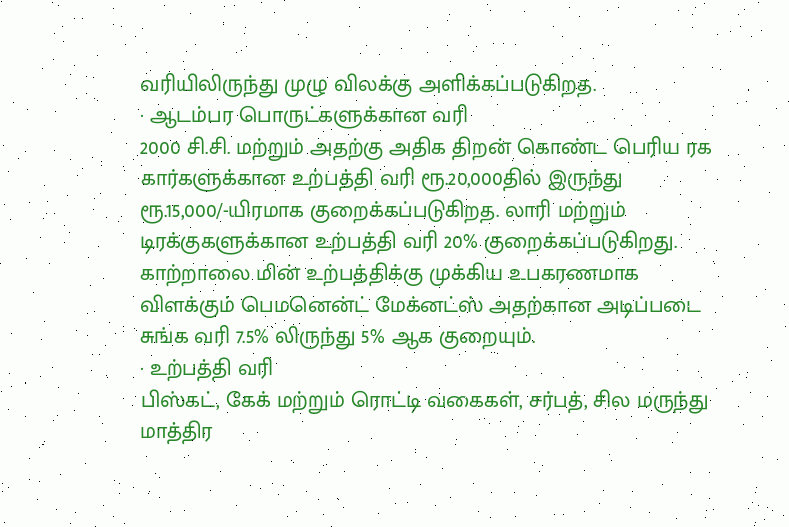வரியிலிருந்து முழு விலக்கு அளிக்கப்படுகிறத.
· ஆடம்பர பொருட்களுக்கான வரி
2000 சி.சி. மற்றும் அதற்கு அதிக திறன் கொண்ட பெரிய ரக கார்களுக்கான உற்பத்தி வரி ரூ.20,000தில் இருந்து ரூ.15,000/-யிரமாக குறைக்கப்படுகிறத. லாரி மற்றும் டிரக்குகளுக்கான உற்பத்தி வரி 20% குறைக்கப்படுகிறது.
காற்றாலை மின் உற்பத்திக்கு முக்கிய உபகரணமாக விளக்கும் பெமனென்ட் மேக்னட்ஸ் அதற்கான அடிப்படை சுங்க வரி 7.5% லிருந்து 5% ஆக குறையும்.
· உற்பத்தி வரி
பிஸ்கட், கேக் மற்றும் ரொட்டி வகைகள், சர்பத், சில மருந்து மாத்திர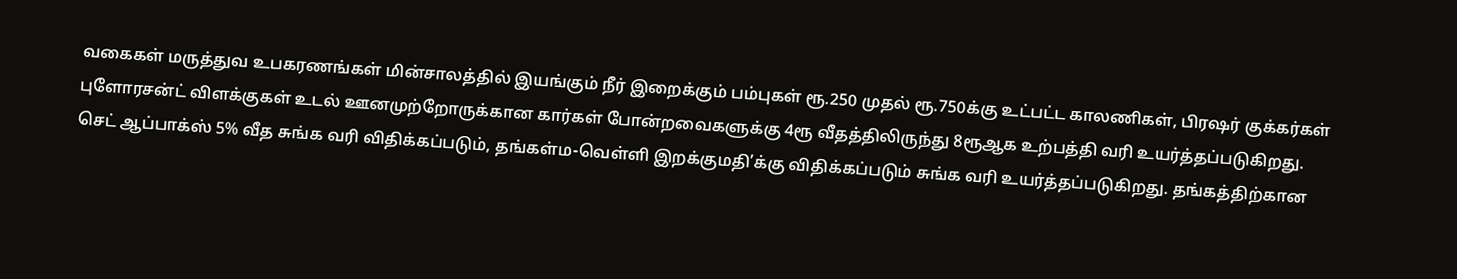வகைகள் மருத்துவ உபகரணங்கள் மின்சாலத்தில் இயங்கும் நீர் இறைக்கும் பம்புகள் ரூ.250 முதல் ரூ.750க்கு உட்பட்ட காலணிகள், பிரஷர் குக்கர்கள் புளோரசன்ட் விளக்குகள் உடல் ஊனமுற்றோருக்கான கார்கள் போன்றவைகளுக்கு 4ரூ வீதத்திலிருந்து 8ரூஆக உற்பத்தி வரி உயர்த்தப்படுகிறது.
செட் ஆப்பாக்ஸ் 5% வீத சுங்க வரி விதிக்கப்படும், தங்கள்ம-வெள்ளி இறக்குமதி’க்கு விதிக்கப்படும் சுங்க வரி உயர்த்தப்படுகிறது. தங்கத்திற்கான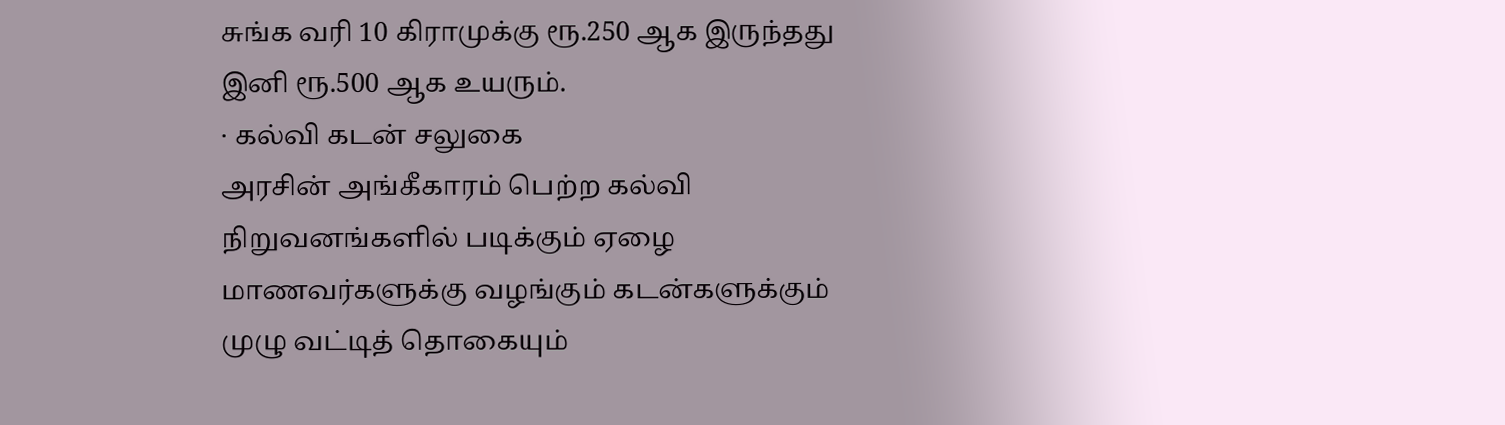சுங்க வரி 10 கிராமுக்கு ரூ.250 ஆக இருந்தது இனி ரூ.500 ஆக உயரும்.
· கல்வி கடன் சலுகை
அரசின் அங்கீகாரம் பெற்ற கல்வி நிறுவனங்களில் படிக்கும் ஏழை மாணவர்களுக்கு வழங்கும் கடன்களுக்கும் முழு வட்டித் தொகையும்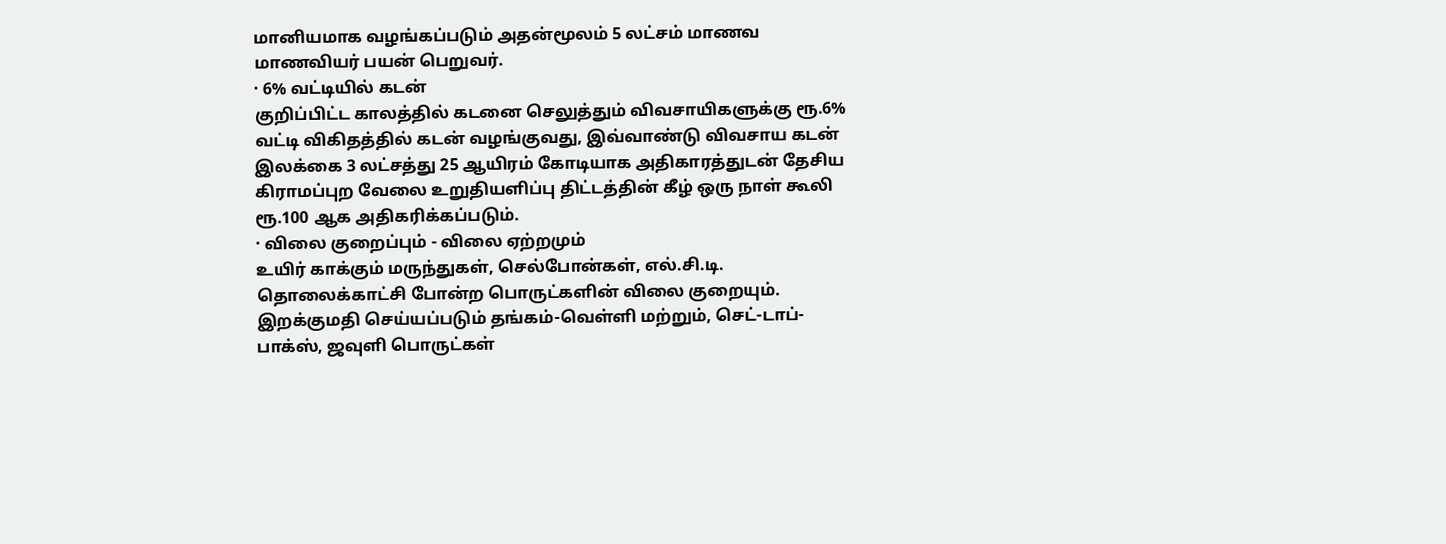மானியமாக வழங்கப்படும் அதன்மூலம் 5 லட்சம் மாணவ மாணவியர் பயன் பெறுவர்.
· 6% வட்டியில் கடன்
குறிப்பிட்ட காலத்தில் கடனை செலுத்தும் விவசாயிகளுக்கு ரூ.6% வட்டி விகிதத்தில் கடன் வழங்குவது, இவ்வாண்டு விவசாய கடன் இலக்கை 3 லட்சத்து 25 ஆயிரம் கோடியாக அதிகாரத்துடன் தேசிய கிராமப்புற வேலை உறுதியளிப்பு திட்டத்தின் கீழ் ஒரு நாள் கூலி ரூ.100 ஆக அதிகரிக்கப்படும்.
· விலை குறைப்பும் - விலை ஏற்றமும்
உயிர் காக்கும் மருந்துகள், செல்போன்கள், எல்.சி.டி. தொலைக்காட்சி போன்ற பொருட்களின் விலை குறையும்.
இறக்குமதி செய்யப்படும் தங்கம்-வெள்ளி மற்றும், செட்-டாப்-பாக்ஸ், ஜவுளி பொருட்கள்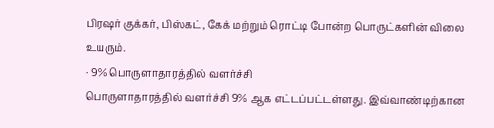பிரஷர் குக்கர், பிஸ்கட், கேக் மற்றும் ரொட்டி போன்ற பொருட்களின் விலை உயரும்.
· 9% பொருளாதாரத்தில் வளர்ச்சி
பொருளாதாரத்தில் வளர்ச்சி 9% ஆக எட்டப்பட்டள்ளது. இவ்வாண்டிற்கான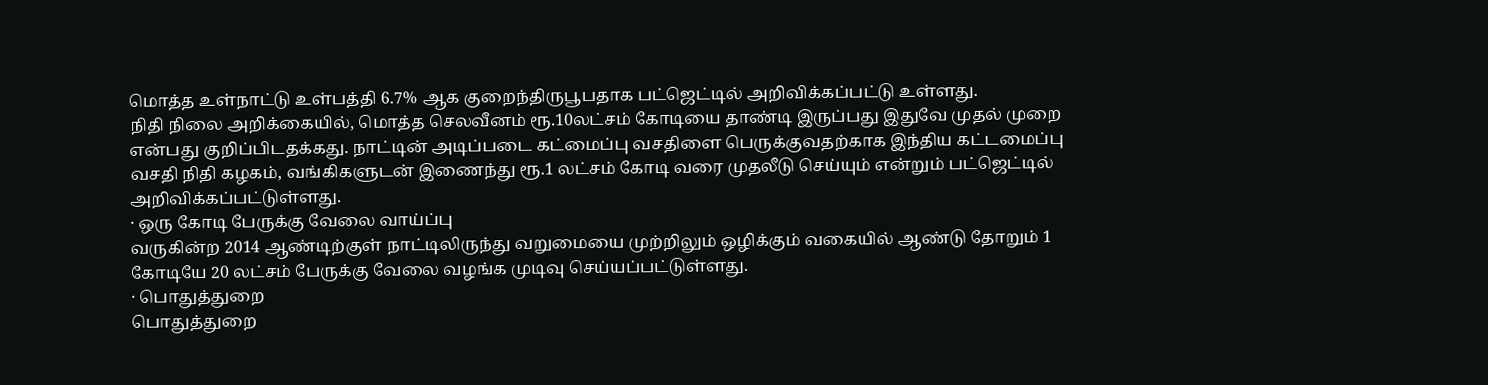மொத்த உள்நாட்டு உள்பத்தி 6.7% ஆக குறைந்திருபூபதாக பட்ஜெட்டில் அறிவிக்கப்பட்டு உள்ளது.
நிதி நிலை அறிக்கையில், மொத்த செலவீனம் ரூ.10லட்சம் கோடியை தாண்டி இருப்பது இதுவே முதல் முறை என்பது குறிப்பிடதக்கது. நாட்டின் அடிப்படை கட்மைப்பு வசதிளை பெருக்குவதற்காக இந்திய கட்டமைப்பு வசதி நிதி கழகம், வங்கிகளுடன் இணைந்து ரூ.1 லட்சம் கோடி வரை முதலீடு செய்யும் என்றும் பட்ஜெட்டில் அறிவிக்கப்பட்டுள்ளது.
· ஒரு கோடி பேருக்கு வேலை வாய்ப்பு
வருகின்ற 2014 ஆண்டிற்குள் நாட்டிலிருந்து வறுமையை முற்றிலும் ஒழிக்கும் வகையில் ஆண்டு தோறும் 1 கோடியே 20 லட்சம் பேருக்கு வேலை வழங்க முடிவு செய்யப்பட்டுள்ளது.
· பொதுத்துறை
பொதுத்துறை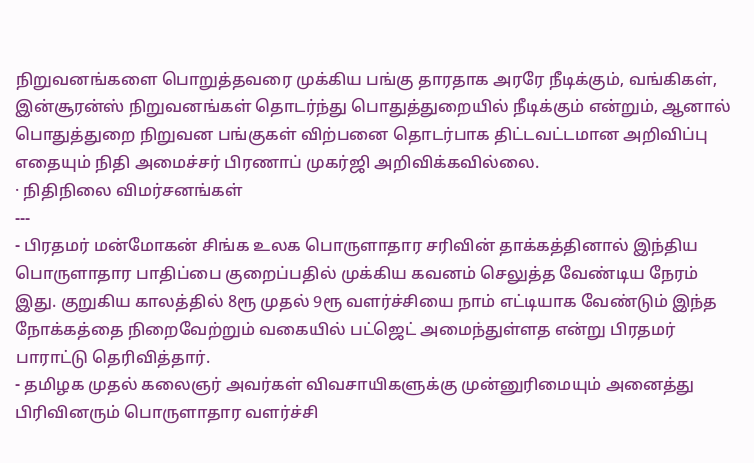நிறுவனங்களை பொறுத்தவரை முக்கிய பங்கு தாரதாக அரரே நீடிக்கும், வங்கிகள், இன்சூரன்ஸ் நிறுவனங்கள் தொடர்ந்து பொதுத்துறையில் நீடிக்கும் என்றும், ஆனால் பொதுத்துறை நிறுவன பங்குகள் விற்பனை தொடர்பாக திட்டவட்டமான அறிவிப்பு எதையும் நிதி அமைச்சர் பிரணாப் முகர்ஜி அறிவிக்கவில்லை.
· நிதிநிலை விமர்சனங்கள்
---
- பிரதமர் மன்மோகன் சிங்க உலக பொருளாதார சரிவின் தாக்கத்தினால் இந்திய பொருளாதார பாதிப்பை குறைப்பதில் முக்கிய கவனம் செலுத்த வேண்டிய நேரம் இது. குறுகிய காலத்தில் 8ரூ முதல் 9ரூ வளர்ச்சியை நாம் எட்டியாக வேண்டும் இந்த நோக்கத்தை நிறைவேற்றும் வகையில் பட்ஜெட் அமைந்துள்ளத என்று பிரதமர் பாராட்டு தெரிவித்தார்.
- தமிழக முதல் கலைஞர் அவர்கள் விவசாயிகளுக்கு முன்னுரிமையும் அனைத்து பிரிவினரும் பொருளாதார வளர்ச்சி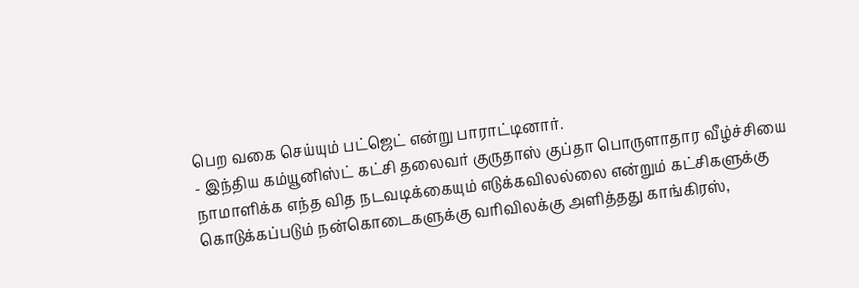பெற வகை செய்யும் பட்ஜெட் என்று பாராட்டினார்.
- இந்திய கம்யூனிஸ்ட் கட்சி தலைவர் குருதாஸ் குப்தா பொருளாதார வீழ்ச்சியை நாமாளிக்க எந்த வித நடவடிக்கையும் எடுக்கவிலல்லை என்றும் கட்சிகளுக்கு கொடுக்கப்படும் நன்கொடைகளுக்கு வரிவிலக்கு அளித்தது காங்கிரஸ்,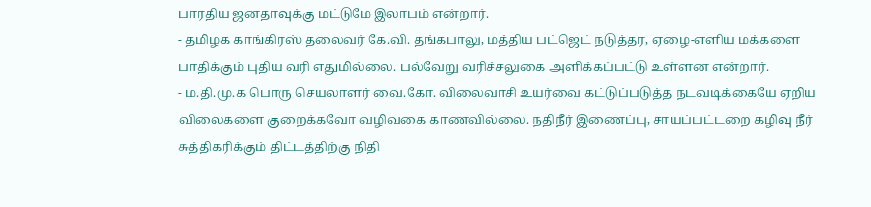பாரதிய ஜனதாவுக்கு மட்டுமே இலாபம் என்றார்.
- தமிழக காங்கிரஸ் தலைவர் கே.வி. தங்கபாலு, மத்திய பட்ஜெட் நடுத்தர, ஏழை-எளிய மக்களை பாதிக்கும் புதிய வரி எதுமில்லை. பல்வேறு வரிச்சலுகை அளிக்கப்பட்டு உள்ளன என்றார்.
- ம.தி.மு.க பொரு செயலாளர் வை.கோ. விலைவாசி உயர்வை கட்டுப்படுத்த நடவடிக்கையே ஏறிய விலைகளை குறைக்கவோ வழிவகை காணவில்லை. நதிநீர் இணைப்பு, சாயப்பட்டறை கழிவு நீர் சுத்திகரிக்கும் திட்டத்திற்கு நிதி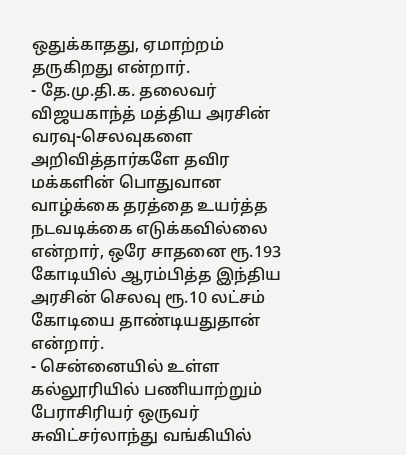ஒதுக்காதது, ஏமாற்றம் தருகிறது என்றார்.
- தே.மு.தி.க. தலைவர் விஜயகாந்த் மத்திய அரசின் வரவு-செலவுகளை அறிவித்தார்களே தவிர மக்களின் பொதுவான வாழ்க்கை தரத்தை உயர்த்த நடவடிக்கை எடுக்கவில்லை என்றார், ஒரே சாதனை ரூ.193 கோடியில் ஆரம்பித்த இந்திய அரசின் செலவு ரூ.10 லட்சம் கோடியை தாண்டியதுதான் என்றார்.
- சென்னையில் உள்ள கல்லூரியில் பணியாற்றும் பேராசிரியர் ஒருவர் சுவிட்சர்லாந்து வங்கியில்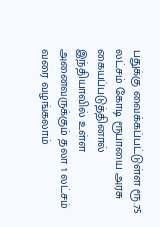பதுக்கு வைக்கப்பட்டுள்ள ரூ.75 லட்சம் கோடி ரூபாயை அரசு கையப்படுத்தினால் இந்தியாவில் உள்ள அனைவருக்கும் தலா 1 லட்சம் வரை வழங்கலாம்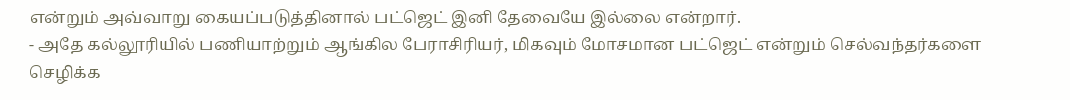என்றும் அவ்வாறு கையப்படுத்தினால் பட்ஜெட் இனி தேவையே இல்லை என்றார்.
- அதே கல்லூரியில் பணியாற்றும் ஆங்கில பேராசிரியர், மிகவும் மோசமான பட்ஜெட் என்றும் செல்வந்தர்களை செழிக்க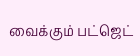வைக்கும் பட்ஜெட்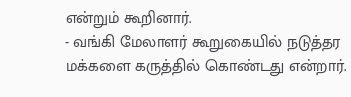என்றும் கூறினார்.
- வங்கி மேலாளர் கூறுகையில் நடுத்தர மக்களை கருத்தில் கொண்டது என்றார்.